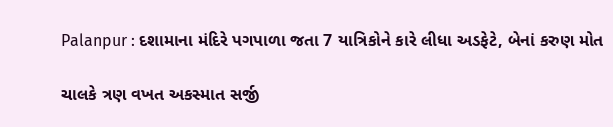Palanpur : દશામાના મંદિરે પગપાળા જતા 7 યાત્રિકોને કારે લીધા અડફેટે, બેનાં કરુણ મોત

ચાલકે ત્રણ વખત અકસ્માત સર્જી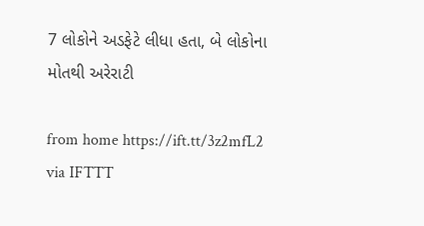7 લોકોને અડફેટે લીધા હતા, બે લોકોના મોતથી અરેરાટી

from home https://ift.tt/3z2mfL2
via IFTTT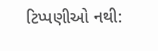ટિપ્પણીઓ નથી: